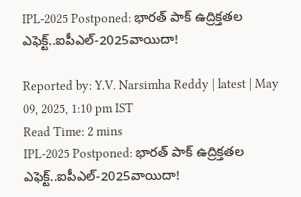IPL-2025 Postponed: భారత్ పాక్ ఉద్రిక్తతల ఎఫెక్ట్..ఐపీఎల్-2025వాయిదా!

Reported by: Y.V. Narsimha Reddy | latest | May 09, 2025, 1:10 pm IST
Read Time: 2 mins
IPL-2025 Postponed: భారత్ పాక్ ఉద్రిక్తతల ఎఫెక్ట్..ఐపీఎల్-2025వాయిదా!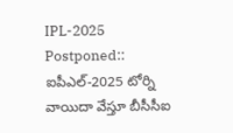IPL-2025 Postponed:: ఐపీఎల్-2025 టోర్ని వాయిదా వేస్తూ బీసీసీఐ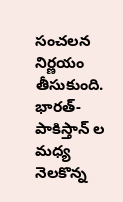సంచలన నిర్ణయం తీసుకుంది. భారత్-పాకిస్తాన్ ల మధ్య నెలకొన్న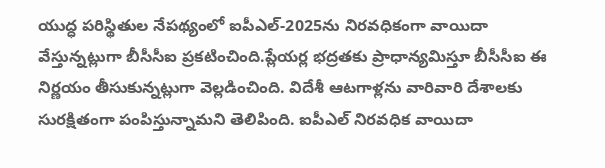యుద్ధ పరిస్థితుల నేపథ్యంలో ఐపీఎల్-2025ను నిరవధికంగా వాయిదా వేస్తున్నట్లుగా బీసీసీఐ ప్రకటించింది.ప్లేయర్ల భద్రతకు ప్రాధాన్యమిస్తూ బీసీసీఐ ఈ నిర్ణయం తీసుకున్నట్లుగా వెల్లడించింది. విదేశీ ఆటగాళ్లను వారివారి దేశాలకు సురక్షితంగా పంపిస్తున్నామని తెలిపింది. ఐపీఎల్ నిరవధిక వాయిదా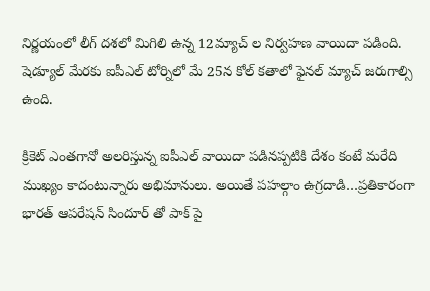నిర్ణయంలో లీగ్ దశలో మిగిలి ఉన్న 12మ్యాచ్ ల నిర్వహణ వాయిదా పడింది. షెడ్యూల్ మేరకు ఐపీఎల్ టోర్నిలో మే 25న కోల్ కతాలో ఫైనల్ మ్యాచ్ జరుగాల్సి ఉంది.

క్రికెట్ ఎంతగానో అలరిస్తున్న ఐపీఎల్ వాయిదా పడినప్పటికి దేశం కంటే మరేది ముఖ్యం కాదంటున్నారు అభిమానులు. అయితే పహల్గాం ఉగ్రదాడి…ప్రతికారంగా భారత్ ఆపరేషన్ సిందూర్ తో పాక్ పై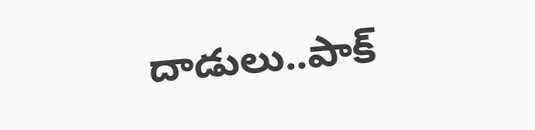దాడులు..పాక్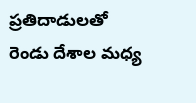ప్రతిదాడులతో రెండు దేశాల మధ్య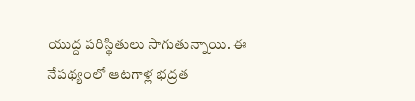యుద్ద పరిస్థితులు సాగుతున్నాయి. ఈ నేపథ్యంలో ఆటగాళ్ల భద్రత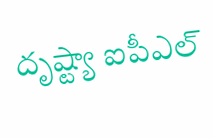దృష్ట్యా ఐపీఎల్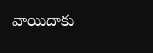వాయిదాకు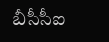బీసీసీఐ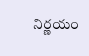నిర్ణయం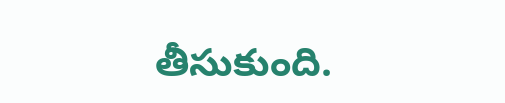తీసుకుంది.